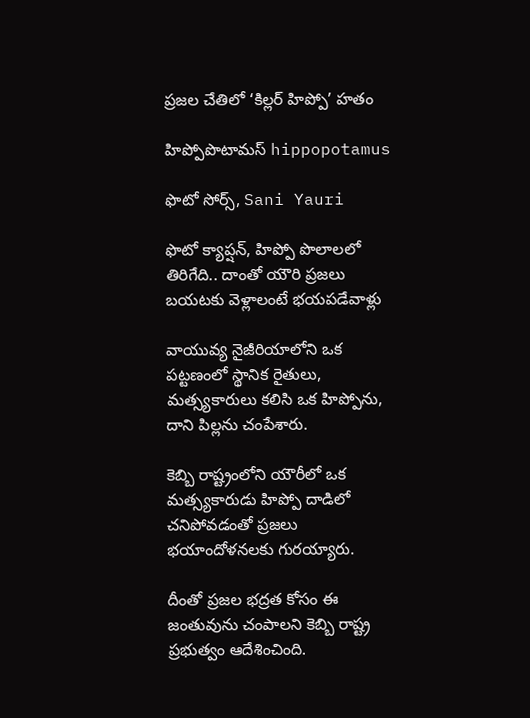ప్రజల చేతిలో ‘కిల్లర్ హిప్పో’ హతం

హిప్పోపొటామస్ hippopotamus

ఫొటో సోర్స్, Sani Yauri

ఫొటో క్యాప్షన్, హిప్పో పొలాలలో తిరిగేది.. దాంతో యౌరి ప్రజలు బయటకు వెళ్లాలంటే భయపడేవాళ్లు

వాయువ్య నైజీరియాలోని ఒక పట్టణంలో స్థానిక రైతులు, మత్స్యకారులు కలిసి ఒక హిప్పోను, దాని పిల్లను చంపేశారు.

కెబ్బి రాష్ట్రంలోని యౌరీలో ఒక మత్స్యకారుడు హిప్పో దాడిలో చనిపోవడంతో ప్రజలు భయాందోళనలకు గురయ్యారు.

దీంతో ప్రజల భద్రత కోసం ఈ జంతువును చంపాలని కెబ్బి రాష్ట్ర ప్రభుత్వం ఆదేశించింది.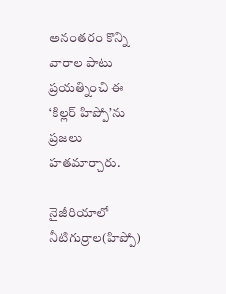అనంతరం కొన్ని వారాల పాటు ప్రయత్నించి ఈ ‘కిల్లర్ హిప్పో’ను ప్రజలు హతమార్చారు.

నైజీరియాలో నీటిగుర్రాల(హిప్పో)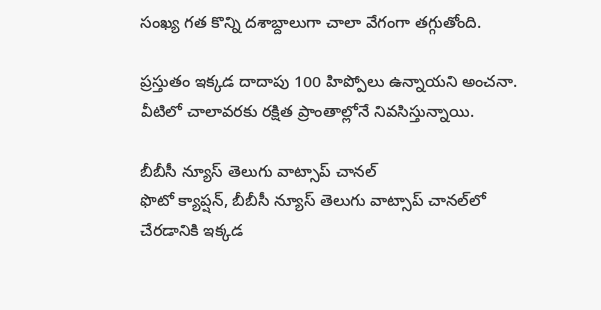సంఖ్య గత కొన్ని దశాబ్దాలుగా చాలా వేగంగా తగ్గుతోంది.

ప్రస్తుతం ఇక్కడ దాదాపు 100 హిప్పోలు ఉన్నాయని అంచనా. వీటిలో చాలావరకు రక్షిత ప్రాంతాల్లోనే నివసిస్తున్నాయి.

బీబీసీ న్యూస్ తెలుగు వాట్సాప్ చానల్‌
ఫొటో క్యాప్షన్, బీబీసీ న్యూస్ తెలుగు వాట్సాప్ చానల్‌లో చేరడానికి ఇక్కడ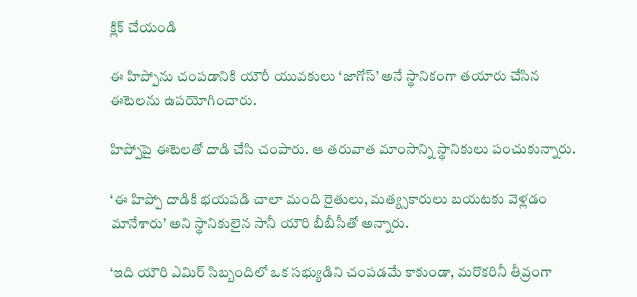క్లిక్ చేయండి

ఈ హిప్పోను చంపడానికి యౌరీ యువకులు ‘జాగోస్’ అనే స్థానికంగా తయారు చేసిన ఈటెలను ఉపయోగించారు.

హిప్పోపై ఈటెలతో దాడి చేసి చంపారు. ఆ తరువాత మాంసాన్ని స్థానికులు పంచుకున్నారు.

‘ఈ హిప్పో దాడికి భయపడి చాలా మంది రైతులు, మత్య్సకారులు బయటకు వెళ్లడం మానేశారు’ అని స్థానికులైన సానీ యౌరి బీబీసీతో అన్నారు.

‘ఇది యౌరి ఎమిర్ సిబ్బందిలో ఒక సభ్యుడిని చంపడమే కాకుండా, మరొకరినీ తీవ్రంగా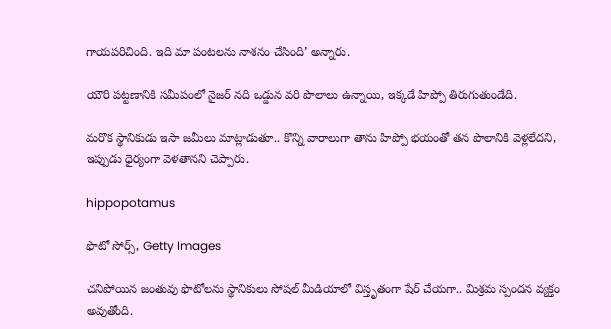గాయపరిచింది. ఇది మా పంటలను నాశనం చేసింది’ అన్నారు.

యౌరి పట్టణానికి సమీపంలో నైజర్ నది ఒడ్డున వరి పొలాలు ఉన్నాయి, ఇక్కడే హిప్పో తిరుగుతుండేది.

మరొక స్థానికుడు ఇసా జమీలు మాట్లాడుతూ.. కొన్ని వారాలుగా తాను హిప్పో భయంతో తన పొలానికి వెళ్లలేదని, ఇప్పుడు ధైర్యంగా వెళతానని చెప్పారు.

hippopotamus

ఫొటో సోర్స్, Getty Images

చనిపోయిన జంతువు ఫొటోలను స్థానికులు సోషల్ మీడియాలో విస్తృతంగా షేర్ చేయగా.. మిశ్రమ స్పందన వ్యక్తం అవుతోంది.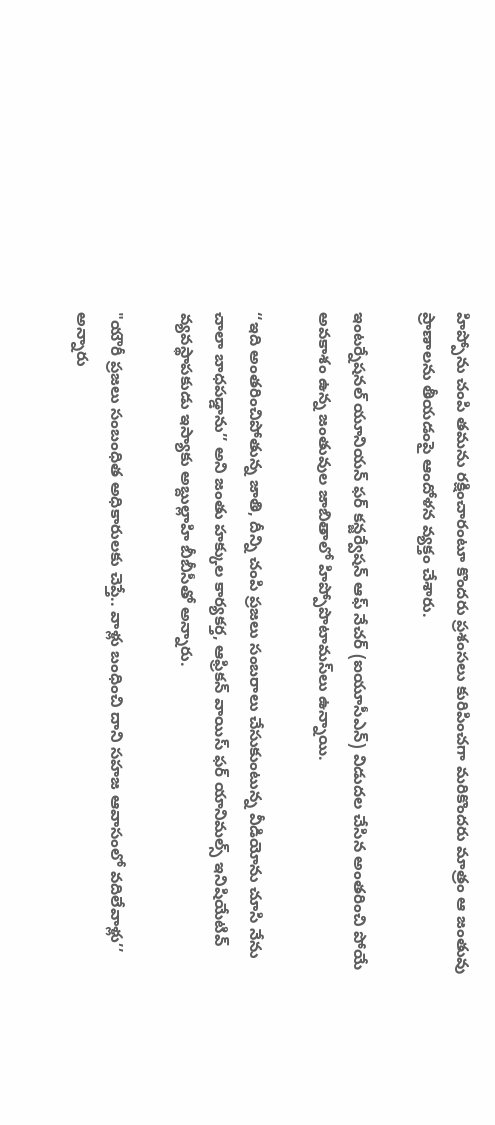హిప్పోను చంపి తమను రక్షించారంటూ కొందరు ప్రశంసలు కురిపించగా మరికొందరు మాత్రం ఆ జంతువు ప్రాణాలను తీయడంపై ఆందోళన వ్యక్తం చేశారు.

ఇంటర్నేషనల్ యూనియన్ ఫర్ కన్జర్వేషన్ ఆఫ్ నేచర్ (ఐయూసీఎన్) విడుదల చేసిన అంతరించి పోయే అవకాశం ఉన్న జంతువుల జాబితాలో హిప్పోపొటామస్‌లు ఉన్నాయి.

‘‘ఇది అంతరించిపోతున్న జాతి, దీన్ని చంపి ప్రజలు సంబరాలు చేసుకుంటున్న వీడియోను చూసి నేను చాలా బాధపడ్డాను’’ అని జంతు హక్కుల కార్యకర్త, ఆఫ్రికన్ వాయిస్ ఫర్ యానిమల్స్ ఇనిషియేటివ్ వ్యవస్థాపకుడు ఇస్యాకు అబ్దుల్లాహి బీబీసీతో అన్నారు.

"యౌరీ ప్రజలు సంబంధిత అధికారులకు చెప్తే.. వాళ్లు బంధించి దాని సహజ ఆవాసంలో వదిలేవాళ్లు’’ అన్నారు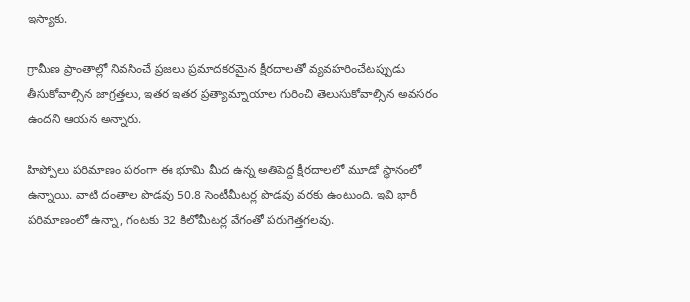ఇస్యాకు.

గ్రామీణ ప్రాంతాల్లో నివసించే ప్రజలు ప్రమాదకరమైన క్షీరదాలతో వ్యవహరించేటప్పుడు తీసుకోవాల్సిన జాగ్రత్తలు, ఇతర ఇతర ప్రత్యామ్నాయాల గురించి తెలుసుకోవాల్సిన అవసరం ఉందని ఆయన అన్నారు.

హిప్పోలు పరిమాణం పరంగా ఈ భూమి మీద ఉన్న అతిపెద్ద క్షీరదాలలో మూడో స్థానంలో ఉన్నాయి. వాటి దంతాల పొడవు 50.8 సెంటీమీటర్ల పొడవు వరకు ఉంటుంది. ఇవి భారీ పరిమాణంలో ఉన్నా, గంటకు 32 కిలోమీటర్ల వేగంతో పరుగెత్తగలవు.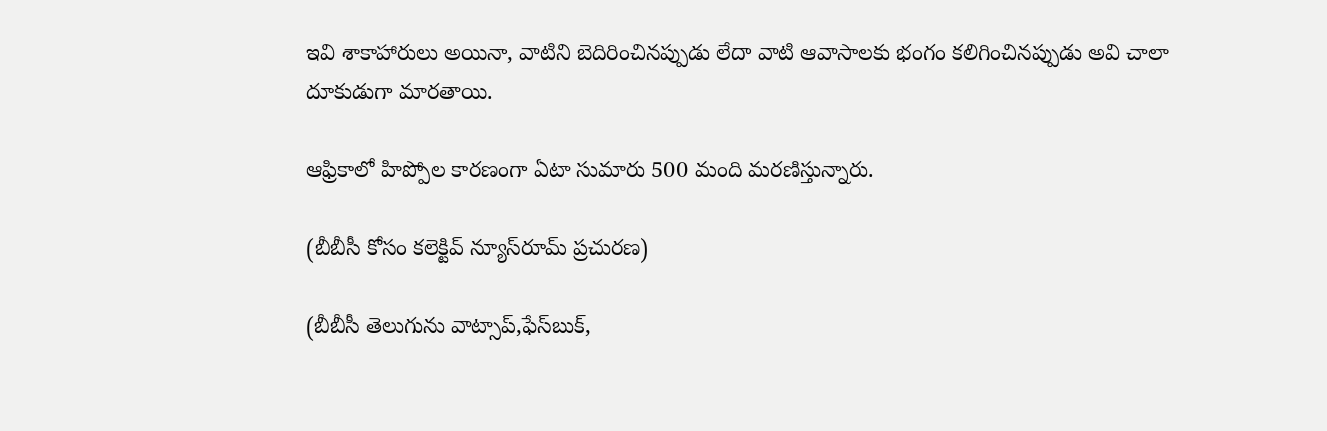ఇవి శాకాహారులు అయినా, వాటిని బెదిరించినప్పుడు లేదా వాటి ఆవాసాలకు భంగం కలిగించినప్పుడు అవి చాలా దూకుడుగా మారతాయి.

ఆఫ్రికాలో హిప్పోల కారణంగా ఏటా సుమారు 500 మంది మరణిస్తున్నారు.

(బీబీసీ కోసం కలెక్టివ్ న్యూస్‌రూమ్ ప్రచురణ)

(బీబీసీ తెలుగును వాట్సాప్‌,ఫేస్‌బుక్,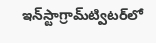ఇన్‌స్టాగ్రామ్‌ట్విటర్‌లో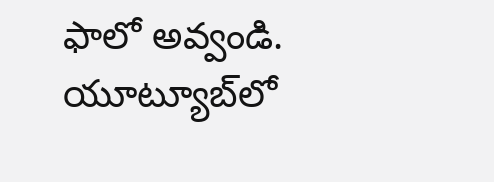ఫాలో అవ్వండి. యూట్యూబ్‌లో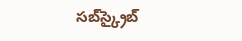సబ్‌స్క్రైబ్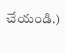చేయండి.)